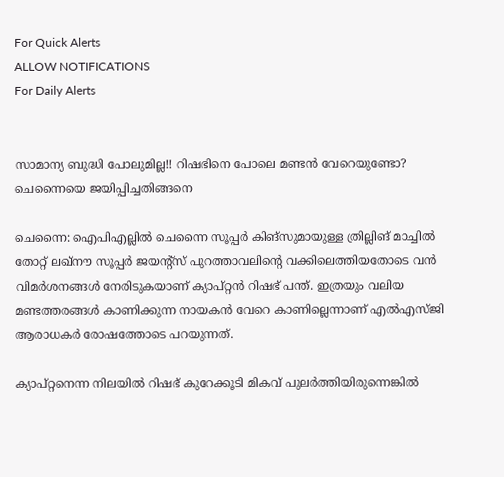For Quick Alerts
ALLOW NOTIFICATIONS
For Daily Alerts


സാമാന്യ ബുദ്ധി പോലുമില്ല!! റിഷഭിനെ പോലെ മണ്ടന്‍ വേറെയുണ്ടോ? ചെന്നൈയെ ജയിപ്പിച്ചതിങ്ങനെ

ചെന്നൈ: ഐപിഎല്ലില്‍ ചെന്നൈ സൂപ്പര്‍ കിങ്‌സുമായുള്ള ത്രില്ലിങ് മാച്ചില്‍ തോറ്റ് ലഖ്‌നൗ സൂപ്പര്‍ ജയന്റ്‌സ് പുറത്താവലിന്റെ വക്കിലെത്തിയതോടെ വന്‍ വിമര്‍ശനങ്ങള്‍ നേരിടുകയാണ് ക്യാപ്റ്റന്‍ റിഷഭ് പന്ത്. ഇത്രയും വലിയ മണ്ടത്തരങ്ങള്‍ കാണിക്കുന്ന നായകന്‍ വേറെ കാണില്ലെന്നാണ് എല്‍എസ്ജി ആരാധകര്‍ രോഷത്തോടെ പറയുന്നത്.

ക്യാപ്റ്റനെന്ന നിലയില്‍ റിഷഭ് കുറേക്കൂടി മികവ് പുലര്‍ത്തിയിരുന്നെങ്കില്‍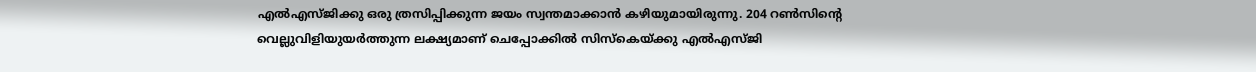എല്‍എസ്ജിക്കു ഒരു ത്രസിപ്പിക്കുന്ന ജയം സ്വന്തമാക്കാന്‍ കഴിയുമായിരുന്നു. 204 റണ്‍സിന്റെ വെല്ലുവിളിയുയര്‍ത്തുന്ന ലക്ഷ്യമാണ് ചെപ്പോക്കില്‍ സിസ്‌കെയ്ക്കു എല്‍എസ്ജി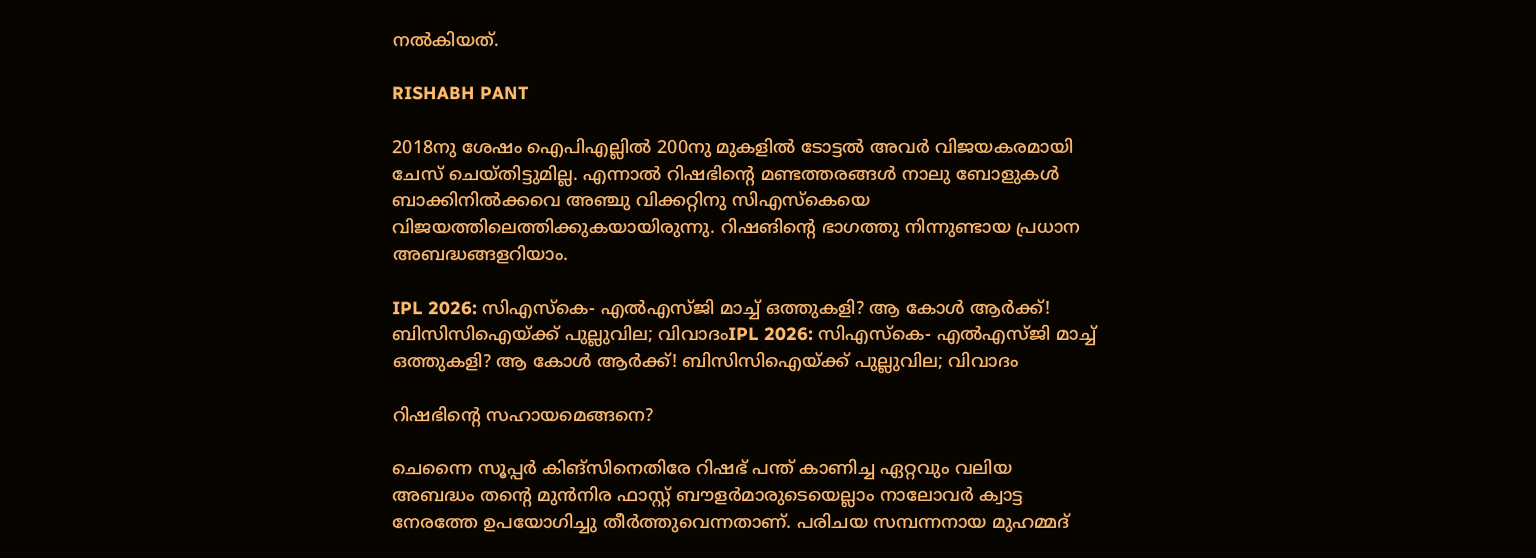നല്‍കിയത്.

RISHABH PANT

2018നു ശേഷം ഐപിഎല്ലില്‍ 200നു മുകളില്‍ ടോട്ടല്‍ അവര്‍ വിജയകരമായി ചേസ് ചെയ്തിട്ടുമില്ല. എന്നാല്‍ റിഷഭിന്റെ മണ്ടത്തരങ്ങള്‍ നാലു ബോളുകള്‍ ബാക്കിനില്‍ക്കവെ അഞ്ചു വിക്കറ്റിനു സിഎസ്‌കെയെ വിജയത്തിലെത്തിക്കുകയായിരുന്നു. റിഷങിന്റെ ഭാഗത്തു നിന്നുണ്ടായ പ്രധാന അബദ്ധങ്ങളറിയാം.

IPL 2026: സിഎസ്‌കെ- എല്‍എസ്ജി മാച്ച് ഒത്തുകളി? ആ കോള്‍ ആര്‍ക്ക്! ബിസിസിഐയ്ക്ക് പുല്ലുവില; വിവാദംIPL 2026: സിഎസ്‌കെ- എല്‍എസ്ജി മാച്ച് ഒത്തുകളി? ആ കോള്‍ ആര്‍ക്ക്! ബിസിസിഐയ്ക്ക് പുല്ലുവില; വിവാദം

റിഷഭിന്റെ സഹായമെങ്ങനെ?

ചെന്നൈ സൂപ്പര്‍ കിങ്‌സിനെതിരേ റിഷഭ് പന്ത് കാണിച്ച ഏറ്റവും വലിയ അബദ്ധം തന്റെ മുന്‍നിര ഫാസ്റ്റ് ബൗളര്‍മാരുടെയെല്ലാം നാലോവര്‍ ക്വാട്ട നേരത്തേ ഉപയോഗിച്ചു തീര്‍ത്തുവെന്നതാണ്. പരിചയ സമ്പന്നനായ മുഹമ്മദ്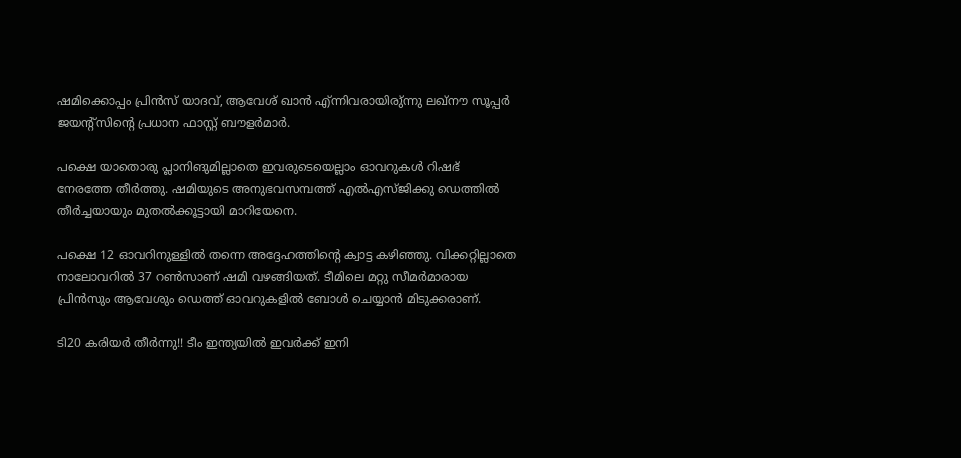ഷമിക്കൊപ്പം പ്രിന്‍സ് യാദവ്, ആവേശ് ഖാന്‍ എ്ന്നിവരായിരു്ന്നു ലഖ്‌നൗ സൂപ്പര്‍ ജയന്റ്‌സിന്റെ പ്രധാന ഫാസ്റ്റ് ബൗളര്‍മാര്‍.

പക്ഷെ യാതൊരു പ്ലാനിങുമില്ലാതെ ഇവരുടെയെല്ലാം ഓവറുകള്‍ റിഷഭ് നേരത്തേ തീര്‍ത്തു. ഷമിയുടെ അനുഭവസമ്പത്ത് എല്‍എസ്ജിക്കു ഡെത്തില്‍ തീര്‍ച്ചയായും മുതല്‍ക്കൂട്ടായി മാറിയേനെ.

പക്ഷെ 12 ഓവറിനുള്ളില്‍ തന്നെ അദ്ദേഹത്തിന്റെ ക്വാട്ട കഴിഞ്ഞു. വിക്കറ്റില്ലാതെ നാലോവറില്‍ 37 റണ്‍സാണ് ഷമി വഴങ്ങിയത്. ടീമിലെ മറ്റു സീമര്‍മാരായ പ്രിന്‍സും ആവേശും ഡെത്ത് ഓവറുകളില്‍ ബോള്‍ ചെയ്യാന്‍ മിടുക്കരാണ്.

ടി20 കരിയര്‍ തീര്‍ന്നു!! ടീം ഇന്ത്യയില്‍ ഇവര്‍ക്ക് ഇനി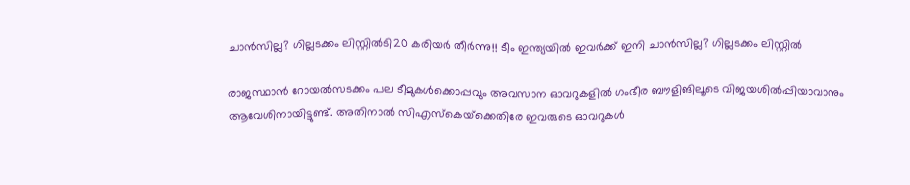ചാന്‍സില്ല? ഗില്ലടക്കം ലിസ്റ്റില്‍ടി20 കരിയര്‍ തീര്‍ന്നു!! ടീം ഇന്ത്യയില്‍ ഇവര്‍ക്ക് ഇനി ചാന്‍സില്ല? ഗില്ലടക്കം ലിസ്റ്റില്‍

രാജസ്ഥാന്‍ റോയല്‍സടക്കം പല ടീമുകള്‍ക്കൊപ്പവും അവസാന ഓവറുകളില്‍ ഗംഭീര ബൗളിങിലൂടെ വിജയശില്‍പ്പിയാവാനും ആവേശിനായിട്ടുണ്ട്. അതിനാല്‍ സിഎസ്‌കെയ്‌ക്കെതിരേ ഇവരുടെ ഓവറുകള്‍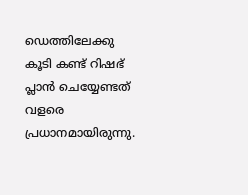ഡെത്തിലേക്കു കൂടി കണ്ട് റിഷഭ് പ്ലാന്‍ ചെയ്യേണ്ടത് വളരെ പ്രധാനമായിരുന്നു.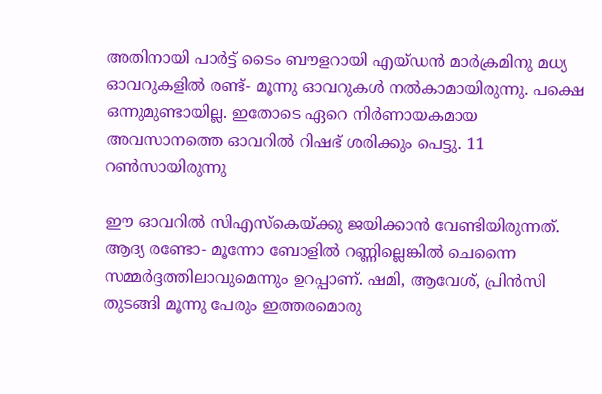അതിനായി പാര്‍ട്ട് ടൈം ബൗളറായി എയ്ഡന്‍ മാര്‍ക്രമിനു മധ്യ ഓവറുകളില്‍ രണ്ട്- മൂന്നു ഓവറുകള്‍ നല്‍കാമായിരുന്നു. പക്ഷെ ഒന്നുമുണ്ടായില്ല. ഇതോടെ ഏറെ നിര്‍ണായകമായ അവസാനത്തെ ഓവറില്‍ റിഷഭ് ശരിക്കും പെട്ടു. 11 റണ്‍സായിരുന്നു

ഈ ഓവറില്‍ സിഎസ്‌കെയ്ക്കു ജയിക്കാന്‍ വേണ്ടിയിരുന്നത്. ആദ്യ രണ്ടോ- മൂന്നോ ബോളില്‍ റണ്ണില്ലെങ്കില്‍ ചെന്നൈ സമ്മര്‍ദ്ദത്തിലാവുമെന്നും ഉറപ്പാണ്. ഷമി, ആവേശ്, പ്രിന്‍സി തുടങ്ങി മൂന്നു പേരും ഇത്തരമൊരു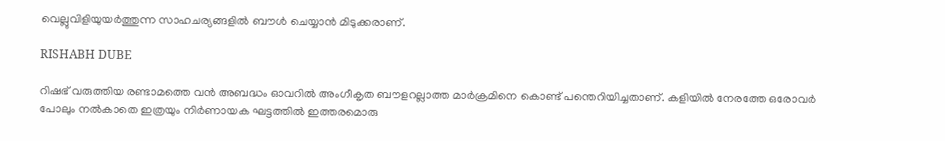വെല്ലുവിളിയുയര്‍ത്തുന്ന സാഹചര്യങ്ങളില്‍ ബൗള്‍ ചെയ്യാന്‍ മിടുക്കരാണ്.

RISHABH DUBE

റിഷഭ് വരുത്തിയ രണ്ടാമത്തെ വന്‍ അബദ്ധം ഓവറില്‍ അംഗീകൃത ബൗളറല്ലാത്ത മാര്‍ക്രമിനെ കൊണ്ട് പന്തെറിയിച്ചതാണ്. കളിയില്‍ നേരത്തേ ഒരോവര്‍ പോലും നല്‍കാതെ ഇത്രയും നിര്‍ണായക ഘട്ടത്തില്‍ ഇത്തരമൊരു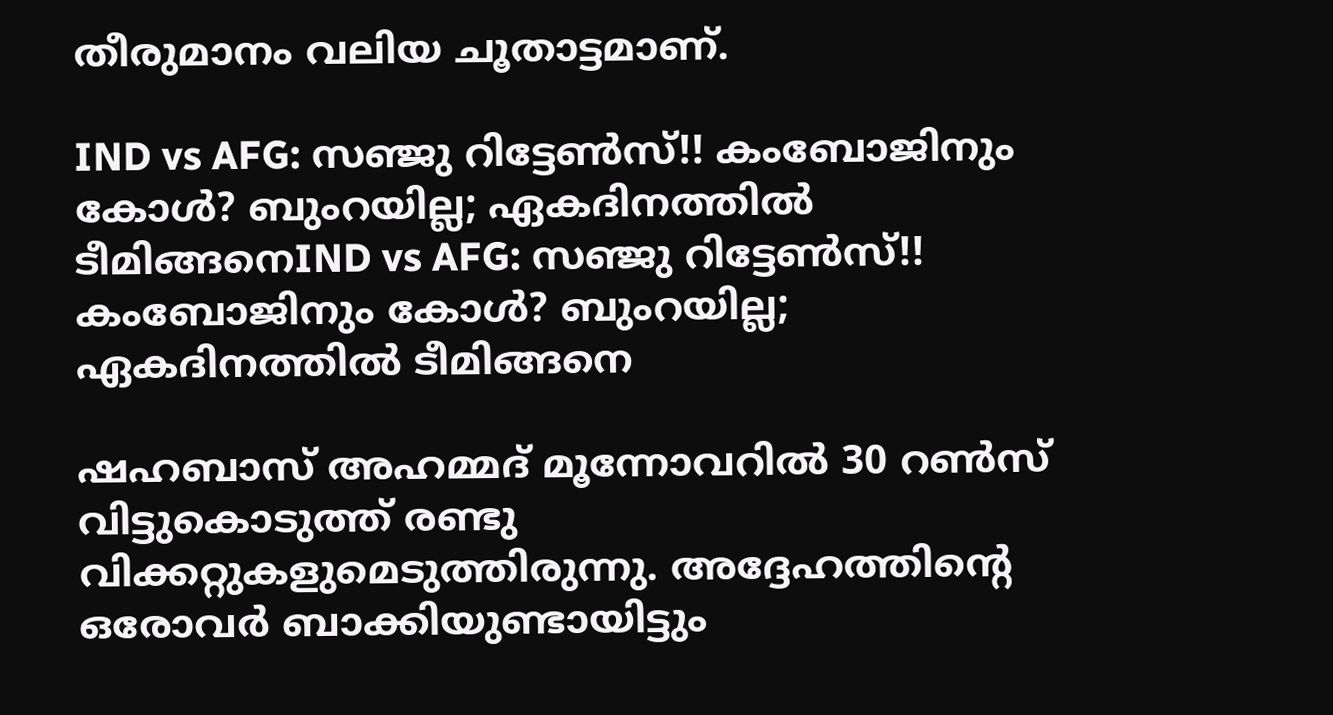തീരുമാനം വലിയ ചൂതാട്ടമാണ്.

IND vs AFG: സഞ്ജു റിട്ടേണ്‍സ്!! കംബോജിനും കോള്‍? ബുംറയില്ല; ഏകദിനത്തില്‍ ടീമിങ്ങനെIND vs AFG: സഞ്ജു റിട്ടേണ്‍സ്!! കംബോജിനും കോള്‍? ബുംറയില്ല; ഏകദിനത്തില്‍ ടീമിങ്ങനെ

ഷഹബാസ് അഹമ്മദ് മൂന്നോവറില്‍ 30 റണ്‍സ് വിട്ടുകൊടുത്ത് രണ്ടു വിക്കറ്റുകളുമെടുത്തിരുന്നു. അദ്ദേഹത്തിന്റെ ഒരോവര്‍ ബാക്കിയുണ്ടായിട്ടും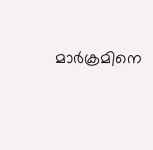മാര്‍ക്രമിനെ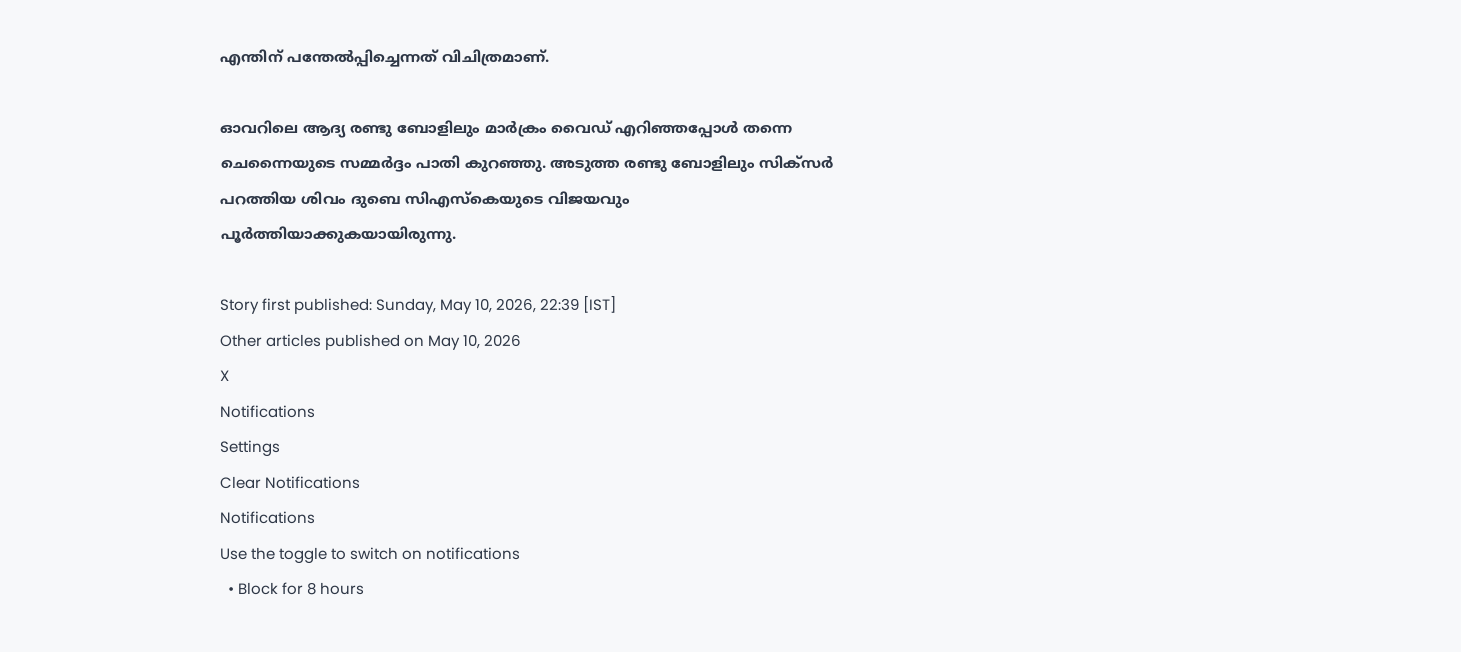എന്തിന് പന്തേല്‍പ്പിച്ചെന്നത് വിചിത്രമാണ്.

ഓവറിലെ ആദ്യ രണ്ടു ബോളിലും മാര്‍ക്രം വൈഡ് എറിഞ്ഞപ്പോള്‍ തന്നെ ചെന്നൈയുടെ സമ്മര്‍ദ്ദം പാതി കുറഞ്ഞു. അടുത്ത രണ്ടു ബോളിലും സിക്‌സര്‍ പറത്തിയ ശിവം ദുബെ സിഎസ്‌കെയുടെ വിജയവും പൂര്‍ത്തിയാക്കുകയായിരുന്നു.

Story first published: Sunday, May 10, 2026, 22:39 [IST]
Other articles published on May 10, 2026
X
Notifications
Settings
Clear Notifications
Notifications
Use the toggle to switch on notifications
  • Block for 8 hours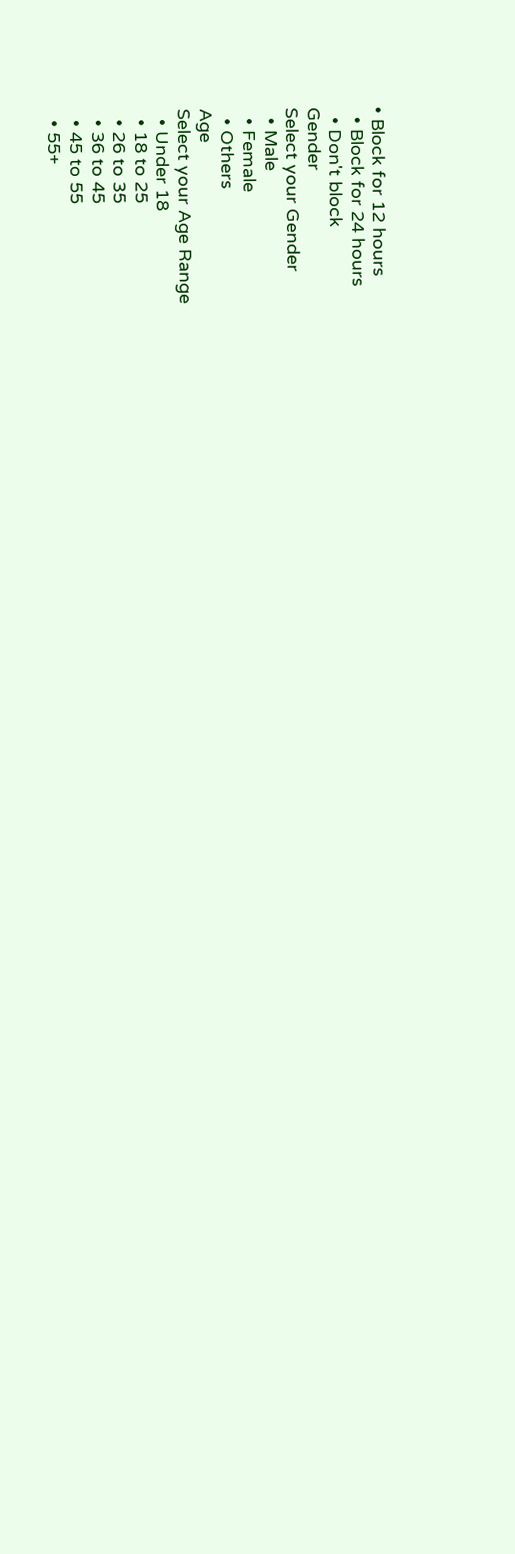• Block for 12 hours
  • Block for 24 hours
  • Don't block
Gender
Select your Gender
  • Male
  • Female
  • Others
Age
Select your Age Range
  • Under 18
  • 18 to 25
  • 26 to 35
  • 36 to 45
  • 45 to 55
  • 55+